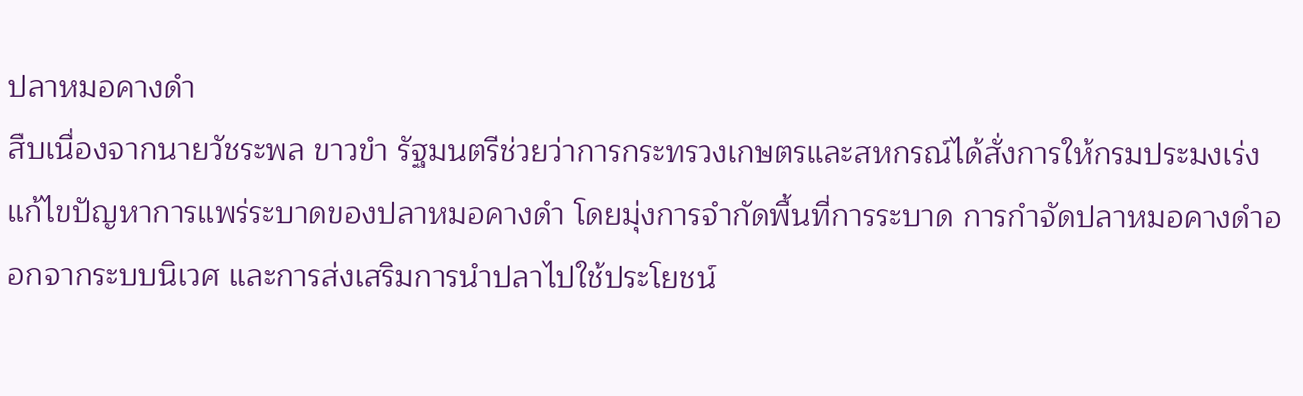ปลาหมอคางดำ
สืบเนื่องจากนายวัชระพล ขาวขำ รัฐมนตรีช่วยว่าการกระทรวงเกษตรและสหกรณ์ได้สั่งการให้กรมประมงเร่งแก้ไขปัญหาการแพร่ระบาดของปลาหมอคางดำ โดยมุ่งการจำกัดพื้นที่การระบาด การกำจัดปลาหมอคางดำออกจากระบบนิเวศ และการส่งเสริมการนำปลาไปใช้ประโยชน์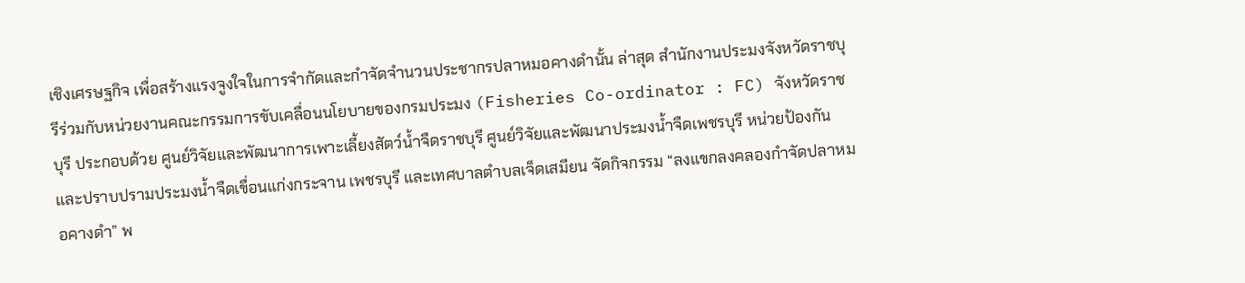เชิงเศรษฐกิจ เพื่อสร้างแรงจูงใจในการจำกัดและกำจัดจำนวนประชากรปลาหมอคางดำนั้น ล่าสุด สำนักงานประมงจังหวัดราชบุรีร่วมกับหน่วยงานคณะกรรมการขับเคลื่อนนโยบายของกรมประมง (Fisheries Co-ordinator : FC) จังหวัดราชบุรี ประกอบด้วย ศูนย์วิจัยและพัฒนาการเพาะเลี้ยงสัตว์น้ำจืดราชบุรี ศูนย์วิจัยและพัฒนาประมงน้ำจืดเพชรบุรี หน่วยป้องกันและปราบปรามประมงน้ำจืดเขื่อนแก่งกระจาน เพชรบุรี และเทศบาลตำบลเจ็ดเสมียน จัดกิจกรรม “ลงแขกลงคลองกำจัดปลาหมอคางดำ” พ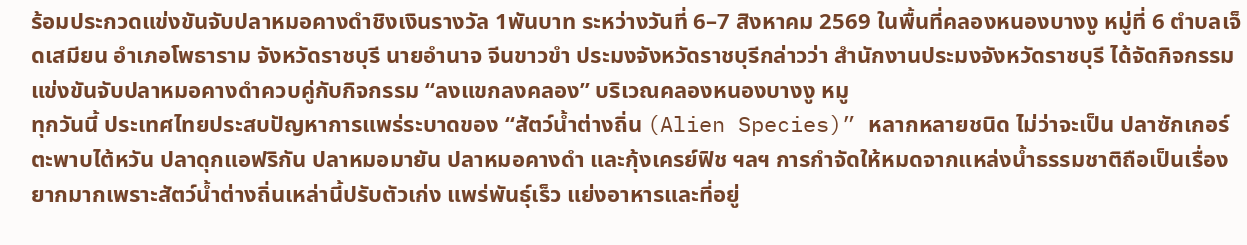ร้อมประกวดแข่งขันจับปลาหมอคางดำชิงเงินรางวัล 1พันบาท ระหว่างวันที่ 6–7 สิงหาคม 2569 ในพื้นที่คลองหนองบางงู หมู่ที่ 6 ตำบลเจ็ดเสมียน อำเภอโพธาราม จังหวัดราชบุรี นายอำนาจ จีนขาวขำ ประมงจังหวัดราชบุรีกล่าวว่า สำนักงานประมงจังหวัดราชบุรี ได้จัดกิจกรรมแข่งขันจับปลาหมอคางดำควบคู่กับกิจกรรม “ลงแขกลงคลอง” บริเวณคลองหนองบางงู หมู
ทุกวันนี้ ประเทศไทยประสบปัญหาการแพร่ระบาดของ “สัตว์น้ำต่างถิ่น (Alien Species)” หลากหลายชนิด ไม่ว่าจะเป็น ปลาซักเกอร์ ตะพาบไต้หวัน ปลาดุกแอฟริกัน ปลาหมอมายัน ปลาหมอคางดำ และกุ้งเครย์ฟิช ฯลฯ การกำจัดให้หมดจากแหล่งน้ำธรรมชาติถือเป็นเรื่องยากมากเพราะสัตว์น้ำต่างถิ่นเหล่านี้ปรับตัวเก่ง แพร่พันธุ์เร็ว แย่งอาหารและที่อยู่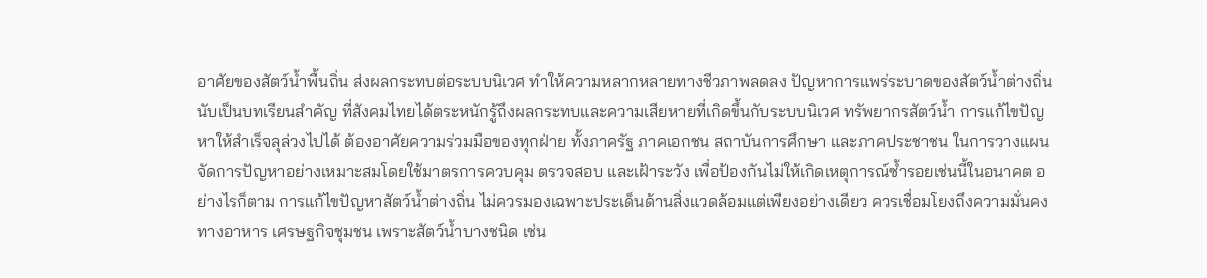อาศัยของสัตว์น้ำพื้นถิ่น ส่งผลกระทบต่อระบบนิเวศ ทำให้ความหลากหลายทางชีวภาพลดลง ปัญหาการแพร่ระบาดของสัตว์น้ำต่างถิ่น นับเป็นบทเรียนสำคัญ ที่สังคมไทยได้ตระหนักรู้ถึงผลกระทบและความเสียหายที่เกิดขึ้นกับระบบนิเวศ ทรัพยากรสัตว์น้ำ การแก้ไขปัญหาให้สำเร็จลุล่วงไปได้ ต้องอาศัยความร่วมมือของทุกฝ่าย ทั้งภาครัฐ ภาคเอกชน สถาบันการศึกษา และภาคประชาชน ในการวางแผนจัดการปัญหาอย่างเหมาะสมโดยใช้มาตรการควบคุม ตรวจสอบ และเฝ้าระวัง เพื่อป้องกันไม่ให้เกิดเหตุการณ์ซ้ำรอยเช่นนี้ในอนาคต อย่างไรก็ตาม การแก้ไขปัญหาสัตว์น้ำต่างถิ่น ไม่ควรมองเฉพาะประเด็นด้านสิ่งแวดล้อมแต่เพียงอย่างเดียว ควรเชื่อมโยงถึงความมั่นคงทางอาหาร เศรษฐกิจชุมชน เพราะสัตว์น้ำบางชนิด เช่น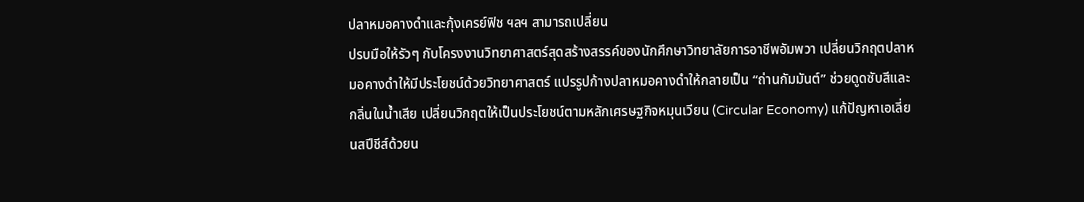ปลาหมอคางดำและกุ้งเครย์ฟิช ฯลฯ สามารถเปลี่ยน
ปรบมือให้รัวๆ กับโครงงานวิทยาศาสตร์สุดสร้างสรรค์ของนักศึกษาวิทยาลัยการอาชีพอัมพวา เปลี่ยนวิกฤตปลาหมอคางดำให้มีประโยชน์ด้วยวิทยาศาสตร์ แปรรูปก้างปลาหมอคางดำให้กลายเป็น “ถ่านกัมมันต์” ช่วยดูดซับสีและกลิ่นในน้ำเสีย เปลี่ยนวิกฤตให้เป็นประโยชน์ตามหลักเศรษฐกิจหมุนเวียน (Circular Economy) แก้ปัญหาเอเลี่ยนสปีชีส์ด้วยน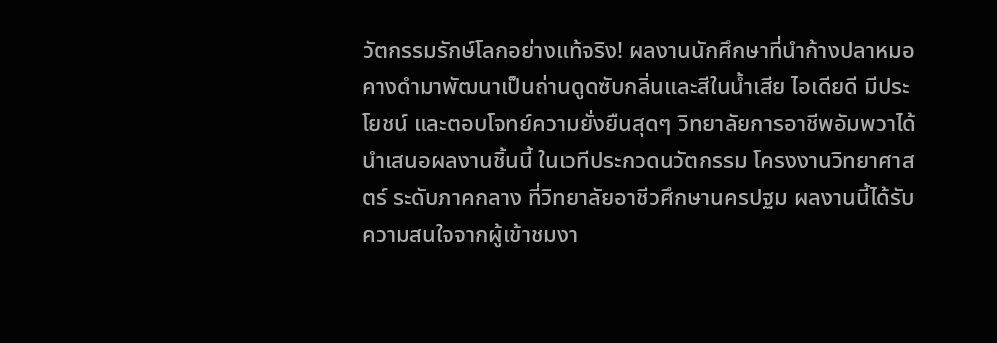วัตกรรมรักษ์โลกอย่างแท้จริง! ผลงานนักศึกษาที่นำก้างปลาหมอคางดำมาพัฒนาเป็นถ่านดูดซับกลิ่นและสีในน้ำเสีย ไอเดียดี มีประโยชน์ และตอบโจทย์ความยั่งยืนสุดๆ วิทยาลัยการอาชีพอัมพวาได้นำเสนอผลงานชิ้นนี้ ในเวทีประกวดนวัตกรรม โครงงานวิทยาศาสตร์ ระดับภาคกลาง ที่วิทยาลัยอาชีวศึกษานครปฐม ผลงานนี้ได้รับความสนใจจากผู้เข้าชมงา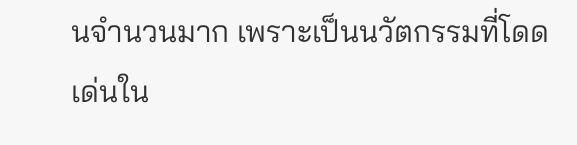นจำนวนมาก เพราะเป็นนวัตกรรมที่โดดเด่นใน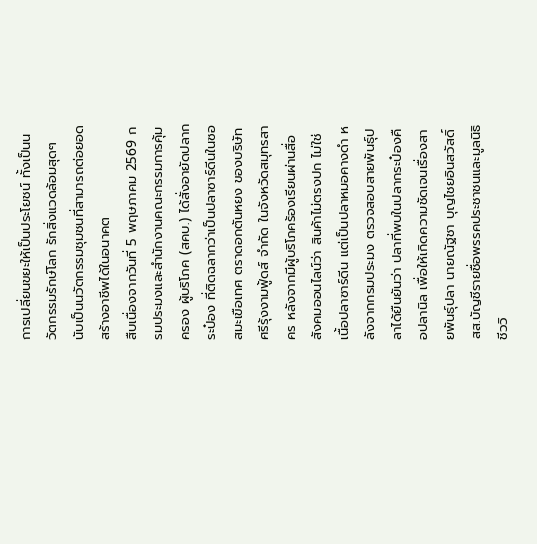การเปลี่ยนขยะให้เป็นประโยชน์ ทั้งเป็นนวัตกรรมรักษ์โลก รักสิ่งแวดล้อมสุดๆ นับเป็นนวัตกรรมชุมชนที่สามารถต่อยอดสร้างอาชีพได้ในอนาคต
สืบเนื่องจากวันที่ 5 พฤษภาคม 2569 กรมประมงและสำนักงานคณะกรรมการคุ้มครอง ผู้บริโภค (สคบ.) ได้สั่งอายัดปลากระป๋อง ที่ติดฉลากว่าเป็นปลาซาร์ดีนในซอสมะเขือเทศ ตราดอกตันหยง ของบริษัท ศรีรุ้งงามฟู้ดส์ จำกัด ในจังหวัดสมุทรสาคร หลังจากมีผู้บริโภคร้องเรียนผ่านสื่อสังคมออนไลน์ว่า สินค้าไม่ตรงปก ไม่ใช่เนื้อปลาซาร์ดีน แต่เป็นปลาหมอคางดำ หลังจากกรมประมง ตรวจสอบสายพันธุ์ปลาได้ยืนยันว่า ปลาที่พบในปลากระป๋องคือปลานิล เพื่อให้เกิดความชัดเจนเรื่องสายพันธุ์ปลา นายณัฐชา บุญไชยอินสวัสดิ์ สส.บัญชีรายชื่อพรรคประชาชนและมูลนิธิชีววิ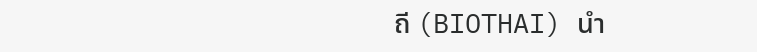ถี (BIOTHAI) นำ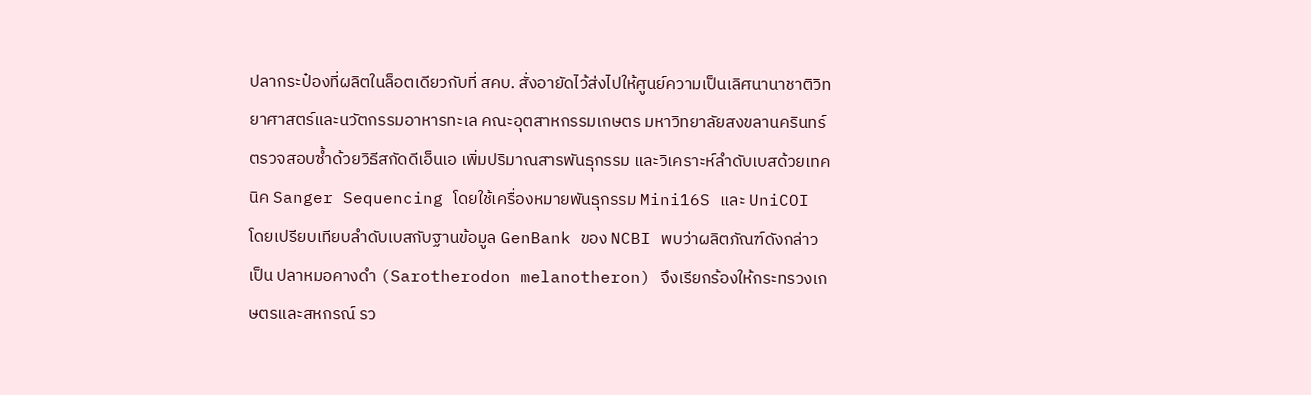ปลากระป๋องที่ผลิตในล็อตเดียวกับที่ สคบ. สั่งอายัดไว้ส่งไปให้ศูนย์ความเป็นเลิศนานาชาติวิทยาศาสตร์และนวัตกรรมอาหารทะเล คณะอุตสาหกรรมเกษตร มหาวิทยาลัยสงขลานครินทร์ ตรวจสอบซ้ำด้วยวิธีสกัดดีเอ็นเอ เพิ่มปริมาณสารพันธุกรรม และวิเคราะห์ลำดับเบสด้วยเทคนิค Sanger Sequencing โดยใช้เครื่องหมายพันธุกรรม Mini16S และ UniCOI โดยเปรียบเทียบลำดับเบสกับฐานข้อมูล GenBank ของ NCBI พบว่าผลิตภัณฑ์ดังกล่าวเป็น ปลาหมอคางดำ (Sarotherodon melanotheron) จึงเรียกร้องให้กระทรวงเกษตรและสหกรณ์ รว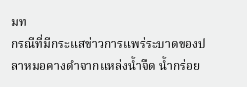มท
กรณีที่มีกระแสข่าวการแพร่ระบาดของปลาหมอคางดำจากแหล่งน้ำจืด น้ำกร่อย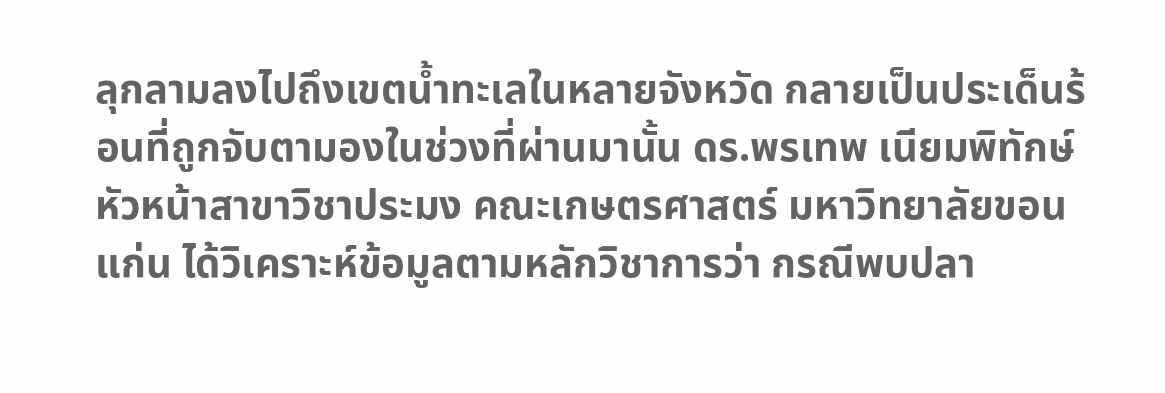ลุกลามลงไปถึงเขตน้ำทะเลในหลายจังหวัด กลายเป็นประเด็นร้อนที่ถูกจับตามองในช่วงที่ผ่านมานั้น ดร.พรเทพ เนียมพิทักษ์ หัวหน้าสาขาวิชาประมง คณะเกษตรศาสตร์ มหาวิทยาลัยขอนแก่น ได้วิเคราะห์ข้อมูลตามหลักวิชาการว่า กรณีพบปลา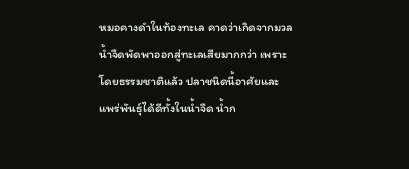หมอคางดำในท้องทะเล คาดว่าเกิดจากมวลน้ำจืดพัดพาออกสู่ทะเลเสียมากกว่า เพราะโดยธรรมชาติแล้ว ปลาชนิดนี้อาศัยและแพร่พันธุ์ได้ดีทั้งในน้ำจืด น้ำก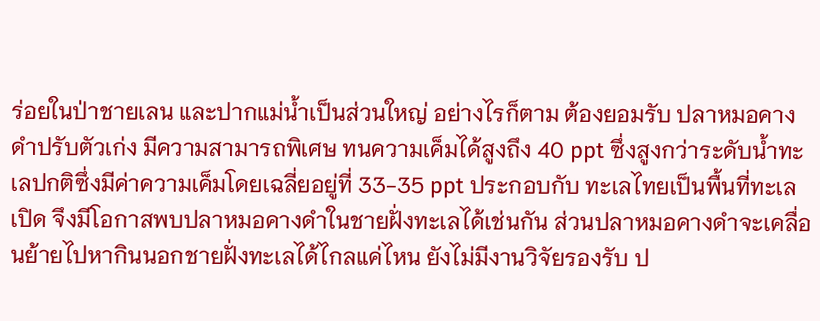ร่อยในป่าชายเลน และปากแม่น้ำเป็นส่วนใหญ่ อย่างไรก็ตาม ต้องยอมรับ ปลาหมอคางดำปรับตัวเก่ง มีความสามารถพิเศษ ทนความเค็มได้สูงถึง 40 ppt ซึ่งสูงกว่าระดับน้ำทะเลปกติซึ่งมีค่าความเค็มโดยเฉลี่ยอยู่ที่ 33-35 ppt ประกอบกับ ทะเลไทยเป็นพื้นที่ทะเลเปิด จึงมีโอกาสพบปลาหมอคางดำในชายฝั่งทะเลได้เช่นกัน ส่วนปลาหมอคางดำจะเคลื่อนย้ายไปหากินนอกชายฝั่งทะเลได้ไกลแค่ไหน ยังไม่มีงานวิจัยรองรับ ป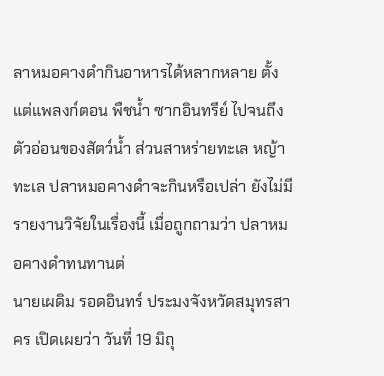ลาหมอคางดำกินอาหารได้หลากหลาย ตั้งแต่แพลงก์ตอน พืชน้ำ ซากอินทรีย์ ไปจนถึงตัวอ่อนของสัตว์น้ำ ส่วนสาหร่ายทะเล หญ้าทะเล ปลาหมอคางดำจะกินหรือเปล่า ยังไม่มีรายงานวิจัยในเรื่องนี้ เมื่อถูกถามว่า ปลาหมอคางดำทนทานต่
นายเผดิม รอดอินทร์ ประมงจังหวัดสมุทรสาคร เปิดเผยว่า วันที่ 19 มิถุ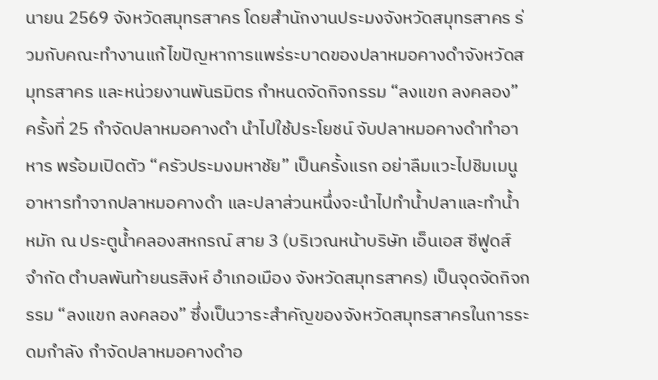นายน 2569 จังหวัดสมุทรสาคร โดยสำนักงานประมงจังหวัดสมุทรสาคร ร่วมกับคณะทำงานแก้ไขปัญหาการแพร่ระบาดของปลาหมอคางดำจังหวัดสมุทรสาคร และหน่วยงานพันธมิตร กำหนดจัดกิจกรรม “ลงแขก ลงคลอง” ครั้งที่ 25 กำจัดปลาหมอคางดำ นำไปใช้ประโยชน์ จับปลาหมอคางดำทำอาหาร พร้อมเปิดตัว “ครัวประมงมหาชัย” เป็นครั้งแรก อย่าลืมแวะไปชิมเมนูอาหารทำจากปลาหมอคางดำ และปลาส่วนหนึ่งจะนำไปทำน้ำปลาและทำน้ำหมัก ณ ประตูน้ำคลองสหกรณ์ สาย 3 (บริเวณหน้าบริษัท เอ็นเอส ซีฟูดส์ จำกัด ตำบลพันท้ายนรสิงห์ อำเภอเมือง จังหวัดสมุทรสาคร) เป็นจุดจัดกิจกรรม “ลงแขก ลงคลอง” ซึ่งเป็นวาระสำคัญของจังหวัดสมุทรสาครในการระดมกำลัง กำจัดปลาหมอคางดำอ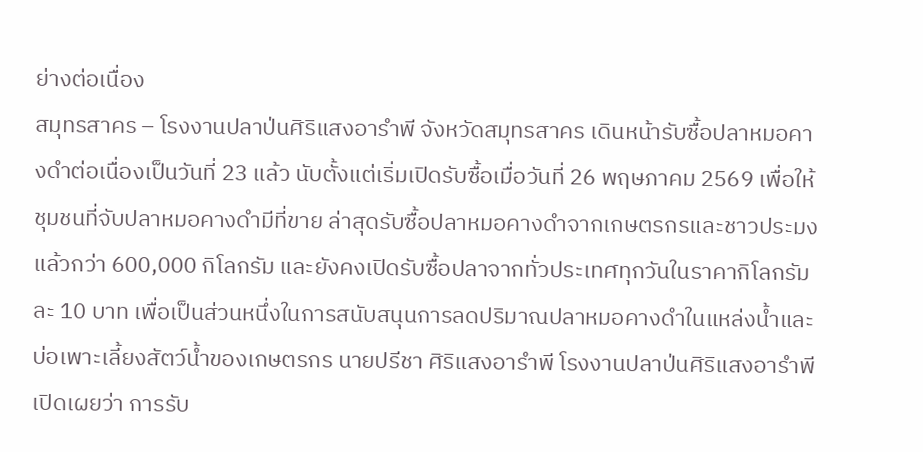ย่างต่อเนื่อง
สมุทรสาคร – โรงงานปลาป่นศิริแสงอารำพี จังหวัดสมุทรสาคร เดินหน้ารับซื้อปลาหมอคางดำต่อเนื่องเป็นวันที่ 23 แล้ว นับตั้งแต่เริ่มเปิดรับซื้อเมื่อวันที่ 26 พฤษภาคม 2569 เพื่อให้ชุมชนที่จับปลาหมอคางดำมีที่ขาย ล่าสุดรับซื้อปลาหมอคางดำจากเกษตรกรและชาวประมงแล้วกว่า 600,000 กิโลกรัม และยังคงเปิดรับซื้อปลาจากทั่วประเทศทุกวันในราคากิโลกรัมละ 10 บาท เพื่อเป็นส่วนหนึ่งในการสนับสนุนการลดปริมาณปลาหมอคางดำในแหล่งน้ำและบ่อเพาะเลี้ยงสัตว์น้ำของเกษตรกร นายปรีชา ศิริแสงอารำพี โรงงานปลาป่นศิริแสงอารำพี เปิดเผยว่า การรับ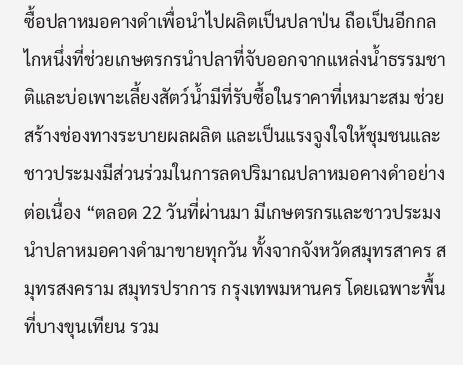ซื้อปลาหมอคางดำเพื่อนำไปผลิตเป็นปลาป่น ถือเป็นอีกกลไกหนึ่งที่ช่วยเกษตรกรนำปลาที่จับออกจากแหล่งน้ำธรรมชาติและบ่อเพาะเลี้ยงสัตว์น้ำมีที่รับซื้อในราคาที่เหมาะสม ช่วยสร้างช่องทางระบายผลผลิต และเป็นแรงจูงใจให้ชุมชนและชาวประมงมีส่วนร่วมในการลดปริมาณปลาหมอคางดำอย่างต่อเนื่อง “ตลอด 22 วันที่ผ่านมา มีเกษตรกรและชาวประมงนำปลาหมอคางดำมาขายทุกวัน ทั้งจากจังหวัดสมุทรสาคร สมุทรสงคราม สมุทรปราการ กรุงเทพมหานคร โดยเฉพาะพื้นที่บางขุนเทียน รวม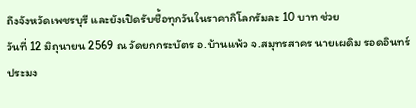ถึงจังหวัดเพชรบุรี และยังเปิดรับชื้อทุกวันในราคากิโลกรัมละ 10 บาท ช่วย
วันที่ 12 มิถุนายน 2569 ณ วัดยกกระบัตร อ.บ้านแพ้ว จ.สมุทรสาคร นายเผดิม รอดอินทร์ ประมง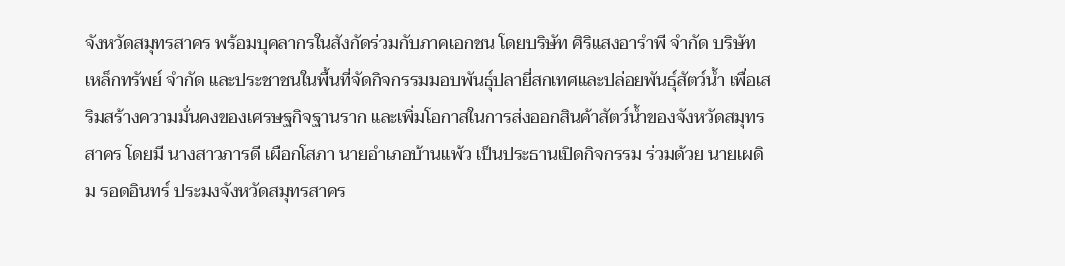จังหวัดสมุทรสาคร พร้อมบุคลากรในสังกัดร่วมกับภาคเอกชน โดยบริษัท ศิริแสงอารำพี จำกัด บริษัท เหล็กทรัพย์ จำกัด และประชาชนในพื้นที่จัดกิจกรรมมอบพันธุ์ปลายี่สกเทศและปล่อยพันธุ์สัตว์น้ำ เพื่อเสริมสร้างความมั่นคงของเศรษฐกิจฐานราก และเพิ่มโอกาสในการส่งออกสินค้าสัตว์น้ำของจังหวัดสมุทรสาคร โดยมี นางสาวภารดี เผือกโสภา นายอำเภอบ้านแพ้ว เป็นประธานเปิดกิจกรรม ร่วมด้วย นายเผดิม รอดอินทร์ ประมงจังหวัดสมุทรสาคร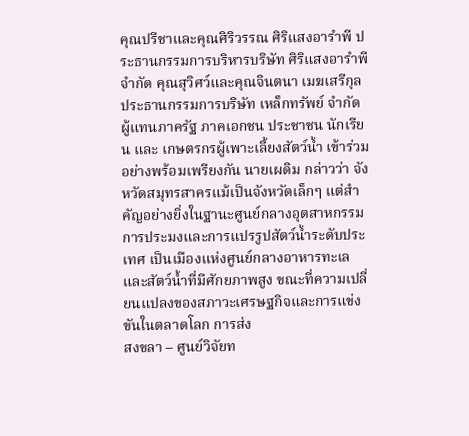คุณปรีชาและคุณศิริวรรณ ศิริแสงอารำพี ประธานกรรมการบริหารบริษัท ศิริแสงอารำพี จำกัด คุณสุวิศว์และคุณจินตนา เมฆเสรีกุล ประธานกรรมการบริษัท เหล็กทรัพย์ จำกัด ผู้แทนภาครัฐ ภาคเอกชน ประชาชน นักเรียน และ เกษตรกรผู้เพาะเลี้ยงสัตว์น้ำ เข้าร่วมอย่างพร้อมเพรียงกัน นายเผดิม กล่าวว่า จังหวัดสมุทรสาครแม้เป็นจังหวัดเล็กๆ แต่สำคัญอย่างยิ่งในฐานะศูนย์กลางอุตสาหกรรมการประมงและการแปรรูปสัตว์น้ำระดับประเทศ เป็นเมืองแห่งศูนย์กลางอาหารทะเล และสัตว์น้ำที่มีศักยภาพสูง ขณะที่ความเปลี่ยนแปลงของสภาวะเศรษฐกิจและการแข่งขันในตลาดโลก การส่ง
สงขลา – ศูนย์วิจัยท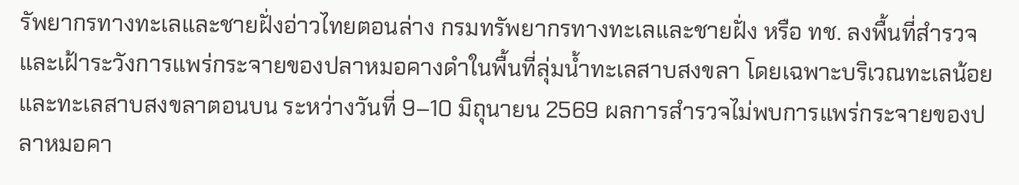รัพยากรทางทะเลและชายฝั่งอ่าวไทยตอนล่าง กรมทรัพยากรทางทะเลและชายฝั่ง หรือ ทช. ลงพื้นที่สำรวจและเฝ้าระวังการแพร่กระจายของปลาหมอคางดำในพื้นที่ลุ่มน้ำทะเลสาบสงขลา โดยเฉพาะบริเวณทะเลน้อยและทะเลสาบสงขลาตอนบน ระหว่างวันที่ 9–10 มิถุนายน 2569 ผลการสำรวจไม่พบการแพร่กระจายของปลาหมอคา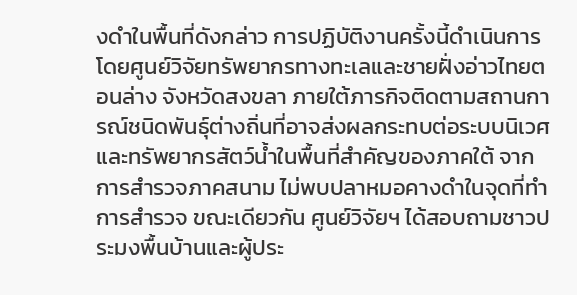งดำในพื้นที่ดังกล่าว การปฏิบัติงานครั้งนี้ดำเนินการโดยศูนย์วิจัยทรัพยากรทางทะเลและชายฝั่งอ่าวไทยตอนล่าง จังหวัดสงขลา ภายใต้ภารกิจติดตามสถานการณ์ชนิดพันธุ์ต่างถิ่นที่อาจส่งผลกระทบต่อระบบนิเวศและทรัพยากรสัตว์น้ำในพื้นที่สำคัญของภาคใต้ จากการสำรวจภาคสนาม ไม่พบปลาหมอคางดำในจุดที่ทำการสำรวจ ขณะเดียวกัน ศูนย์วิจัยฯ ได้สอบถามชาวประมงพื้นบ้านและผู้ประ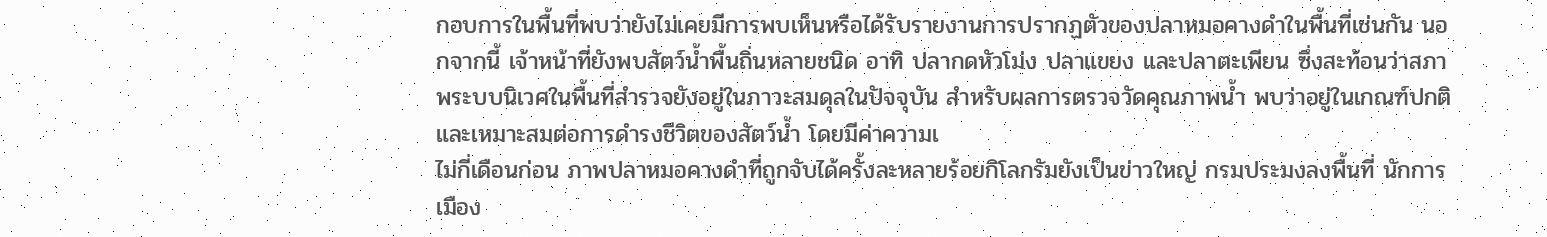กอบการในพื้นที่พบว่ายังไม่เคยมีการพบเห็นหรือได้รับรายงานการปรากฏตัวของปลาหมอคางดำในพื้นที่เช่นกัน นอกจากนี้ เจ้าหน้าที่ยังพบสัตว์น้ำพื้นถิ่นหลายชนิด อาทิ ปลากดหัวโม่ง ปลาแขยง และปลาตะเพียน ซึ่งสะท้อนว่าสภาพระบบนิเวศในพื้นที่สำรวจยังอยู่ในภาวะสมดุลในปัจจุบัน สำหรับผลการตรวจวัดคุณภาพน้ำ พบว่าอยู่ในเกณฑ์ปกติและเหมาะสมต่อการดำรงชีวิตของสัตว์น้ำ โดยมีค่าความเ
ไม่กี่เดือนก่อน ภาพปลาหมอคางดำที่ถูกจับได้ครั้งละหลายร้อยกิโลกรัมยังเป็นข่าวใหญ่ กรมประมงลงพื้นที่ นักการเมือง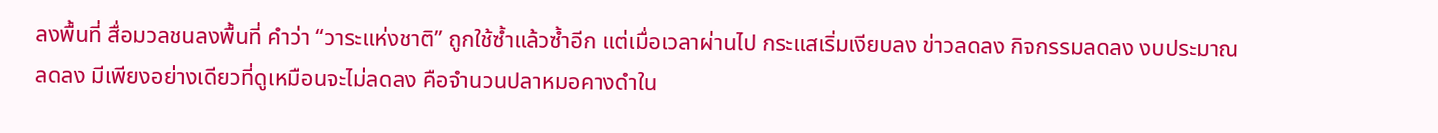ลงพื้นที่ สื่อมวลชนลงพื้นที่ คำว่า “วาระแห่งชาติ” ถูกใช้ซ้ำแล้วซ้ำอีก แต่เมื่อเวลาผ่านไป กระแสเริ่มเงียบลง ข่าวลดลง กิจกรรมลดลง งบประมาณลดลง มีเพียงอย่างเดียวที่ดูเหมือนจะไม่ลดลง คือจำนวนปลาหมอคางดำใน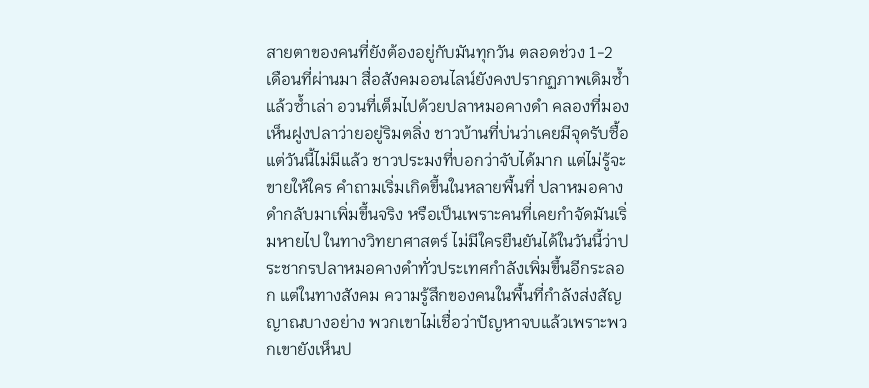สายตาของคนที่ยังต้องอยู่กับมันทุกวัน ตลอดช่วง 1-2 เดือนที่ผ่านมา สื่อสังคมออนไลน์ยังคงปรากฏภาพเดิมซ้ำแล้วซ้ำเล่า อวนที่เต็มไปด้วยปลาหมอคางดำ คลองที่มองเห็นฝูงปลาว่ายอยู่ริมตลิ่ง ชาวบ้านที่บ่นว่าเคยมีจุดรับซื้อ แต่วันนี้ไม่มีแล้ว ชาวประมงที่บอกว่าจับได้มาก แต่ไม่รู้จะขายให้ใคร คำถามเริ่มเกิดขึ้นในหลายพื้นที่ ปลาหมอคางดำกลับมาเพิ่มขึ้นจริง หรือเป็นเพราะคนที่เคยกำจัดมันเริ่มหายไป ในทางวิทยาศาสตร์ ไม่มีใครยืนยันได้ในวันนี้ว่าประชากรปลาหมอคางดำทั่วประเทศกำลังเพิ่มขึ้นอีกระลอก แต่ในทางสังคม ความรู้สึกของคนในพื้นที่กำลังส่งสัญญาณบางอย่าง พวกเขาไม่เชื่อว่าปัญหาจบแล้วเพราะพวกเขายังเห็นป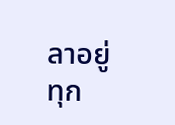ลาอยู่ทุก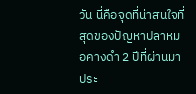วัน นี่คือจุดที่น่าสนใจที่สุดของปัญหาปลาหมอคางดำ 2 ปีที่ผ่านมา ประ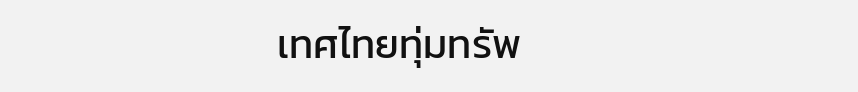เทศไทยทุ่มทรัพ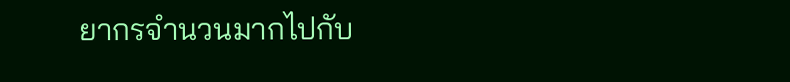ยากรจำนวนมากไปกับ